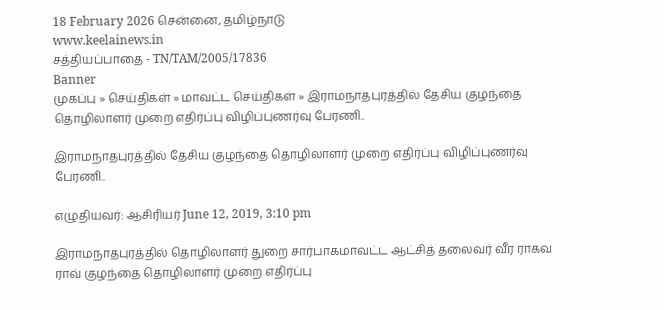18 February 2026 சென்னை, தமிழ்நாடு
www.keelainews.in
சத்தியப்பாதை - TN/TAM/2005/17836
Banner
முகப்பு » செய்திகள் » மாவட்ட செய்திகள் » இராமநாதபுரத்தில் தேசிய குழந்தை தொழிலாளர் முறை எதிர்ப்பு விழிப்புணர்வு பேரணி..

இராமநாதபுரத்தில் தேசிய குழந்தை தொழிலாளர் முறை எதிர்ப்பு விழிப்புணர்வு பேரணி..

எழுதியவர்: ஆசிரியர் June 12, 2019, 3:10 pm

இராமநாதபுரத்தில் தொழிலாளர் துறை சார்பாகமாவட்ட ஆட்சித் தலைவர் வீர ராகவ ராவ் குழந்தை தொழிலாளர் முறை எதிர்ப்பு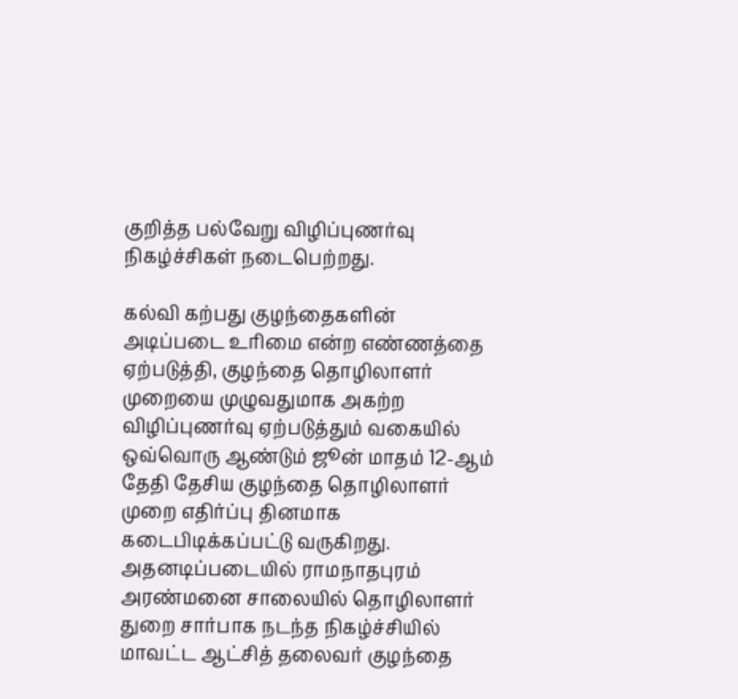குறித்த பல்வேறு விழிப்புணர்வு நிகழ்ச்சிகள் நடைபெற்றது.

கல்வி கற்பது குழந்தைகளின் அடிப்படை உரிமை என்ற எண்ணத்தை ஏற்படுத்தி, குழந்தை தொழிலாளர் முறையை முழுவதுமாக அகற்ற விழிப்புணர்வு ஏற்படுத்தும் வகையில் ஒவ்வொரு ஆண்டும் ஜூன் மாதம் 12-ஆம் தேதி தேசிய குழந்தை தொழிலாளர் முறை எதிர்ப்பு தினமாக கடைபிடிக்கப்பட்டு வருகிறது. அதனடிப்படையில் ராமநாதபுரம் அரண்மனை சாலையில் தொழிலாளர் துறை சார்பாக நடந்த நிகழ்ச்சியில் மாவட்ட ஆட்சித் தலைவர் குழந்தை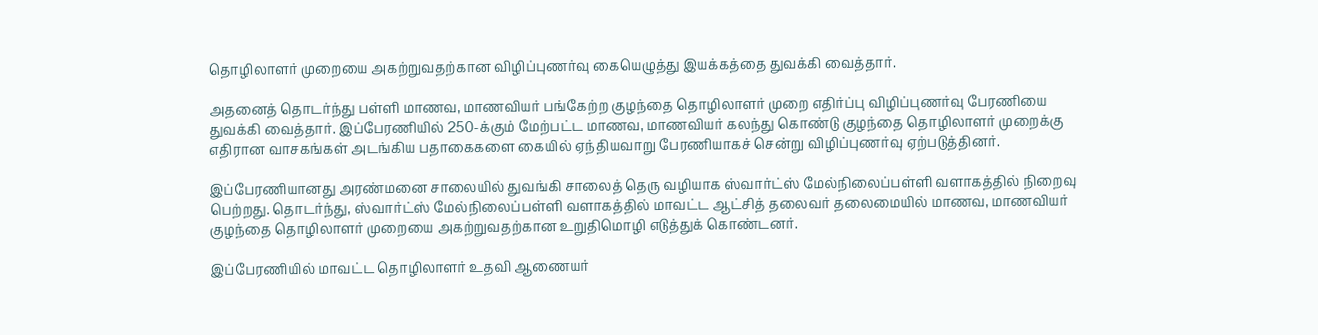தொழிலாளர் முறையை அகற்றுவதற்கான விழிப்புணர்வு கையெழுத்து இயக்கத்தை துவக்கி வைத்தார்.

அதனைத் தொடர்ந்து பள்ளி மாணவ, மாணவியர் பங்கேற்ற குழந்தை தொழிலாளர் முறை எதிர்ப்பு விழிப்புணர்வு பேரணியை துவக்கி வைத்தார். இப்பேரணியில் 250-க்கும் மேற்பட்ட மாணவ, மாணவியர் கலந்து கொண்டு குழந்தை தொழிலாளர் முறைக்கு எதிரான வாசகங்கள் அடங்கிய பதாகைகளை கையில் ஏந்தியவாறு பேரணியாகச் சென்று விழிப்புணர்வு ஏற்படுத்தினர்.

இப்பேரணியானது அரண்மனை சாலையில் துவங்கி சாலைத் தெரு வழியாக ஸ்வார்ட்ஸ் மேல்நிலைப்பள்ளி வளாகத்தில் நிறைவு பெற்றது. தொடர்ந்து, ஸ்வார்ட்ஸ் மேல்நிலைப்பள்ளி வளாகத்தில் மாவட்ட ஆட்சித் தலைவர் தலைமையில் மாணவ, மாணவியர் குழந்தை தொழிலாளர் முறையை அகற்றுவதற்கான உறுதிமொழி எடுத்துக் கொண்டனர்.

இப்பேரணியில் மாவட்ட தொழிலாளர் உதவி ஆணையர்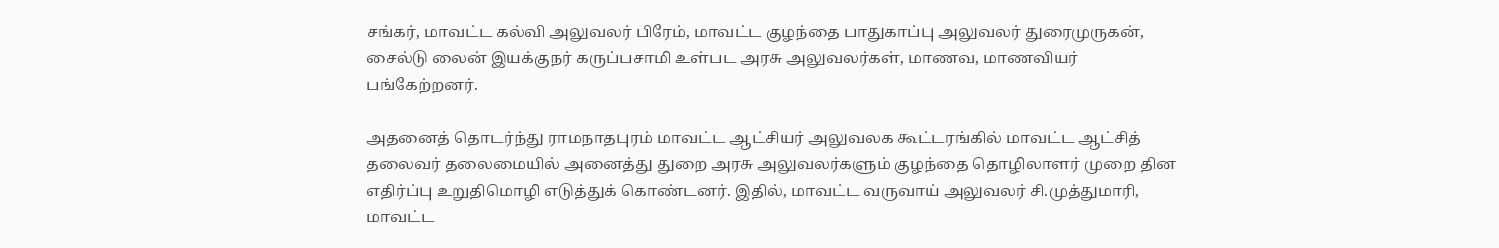சங்கர், மாவட்ட கல்வி அலுவலர் பிரேம், மாவட்ட குழந்தை பாதுகாப்பு அலுவலர் துரைமுருகன், சைல்டு லைன் இயக்குநர் கருப்பசாமி உள்பட அரசு அலுவலர்கள், மாணவ, மாணவியர் பங்கேற்றனர்.

அதனைத் தொடர்ந்து ராமநாதபுரம் மாவட்ட ஆட்சியர் அலுவலக கூட்டரங்கில் மாவட்ட ஆட்சித் தலைவர் தலைமையில் அனைத்து துறை அரசு அலுவலர்களும் குழந்தை தொழிலாளர் முறை தின எதிர்ப்பு உறுதிமொழி எடுத்துக் கொண்டனர். இதில், மாவட்ட வருவாய் அலுவலர் சி.முத்துமாரி, மாவட்ட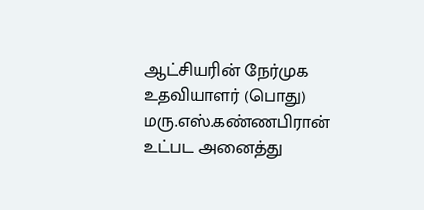ஆட்சியரின் நேர்முக உதவியாளர் (பொது) மரு.எஸ்.கண்ணபிரான் உட்பட அனைத்து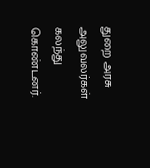துறை அரசு அலுவலர்கள் கலந்து கொண்டனர்.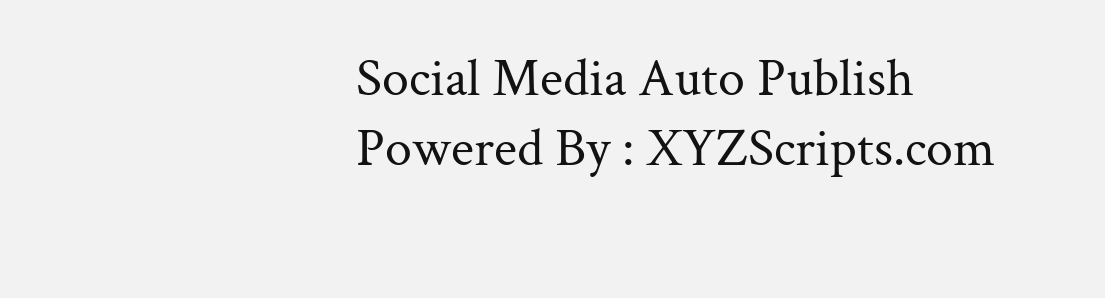Social Media Auto Publish Powered By : XYZScripts.com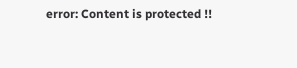error: Content is protected !!